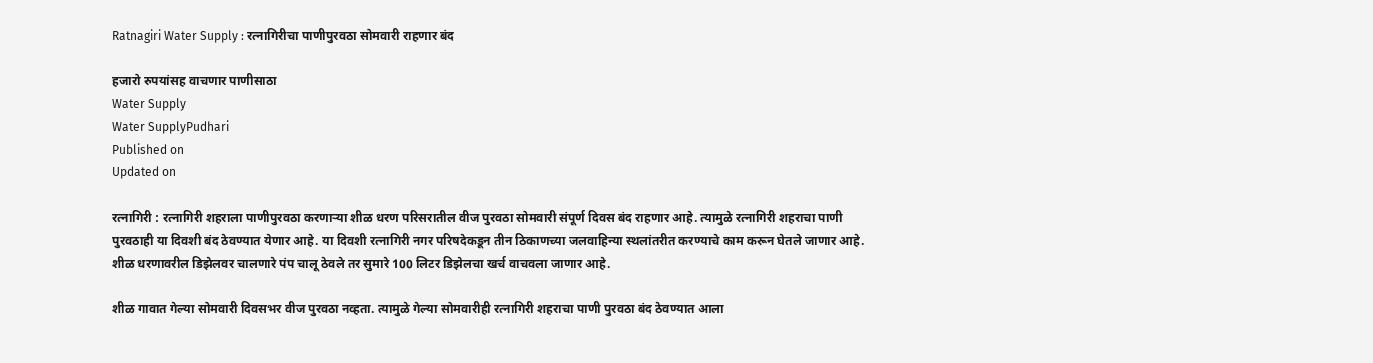Ratnagiri Water Supply : रत्नागिरीचा पाणीपुरवठा सोमवारी राहणार बंद

हजारो रुपयांसह वाचणार पाणीसाठा
Water Supply
Water SupplyPudhari
Published on
Updated on

रत्नागिरी : रत्नागिरी शहराला पाणीपुरवठा करणाऱ्या शीळ धरण परिसरातील वीज पुरवठा सोमवारी संपूर्ण दिवस बंद राहणार आहे. त्यामुळे रत्नागिरी शहराचा पाणी पुरवठाही या दिवशी बंद ठेवण्यात येणार आहे. या दिवशी रत्नागिरी नगर परिषदेकडून तीन ठिकाणच्या जलवाहिन्या स्थलांतरीत करण्याचे काम करून घेतले जाणार आहे. शीळ धरणावरील डिझेलवर चालणारे पंप चालू ठेवले तर सुमारे 100 लिटर डिझेलचा खर्च वाचवला जाणार आहे.

शीळ गावात गेल्या सोमवारी दिवसभर वीज पुरवठा नव्हता. त्यामुळे गेल्या सोमवारीही रत्नागिरी शहराचा पाणी पुरवठा बंद ठेवण्यात आला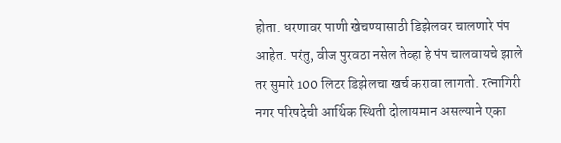होता. धरणावर पाणी खेचण्यासाठी डिझेलवर चालणारे पंप आहेत. परंतु, वीज पुरवठा नसेल तेव्हा हे पंप चालवायचे झाले तर सुमारे 100 लिटर डिझेलचा खर्च करावा लागतो. रत्नागिरी नगर परिषदेची आर्थिक स्थिती दोलायमान असल्याने एका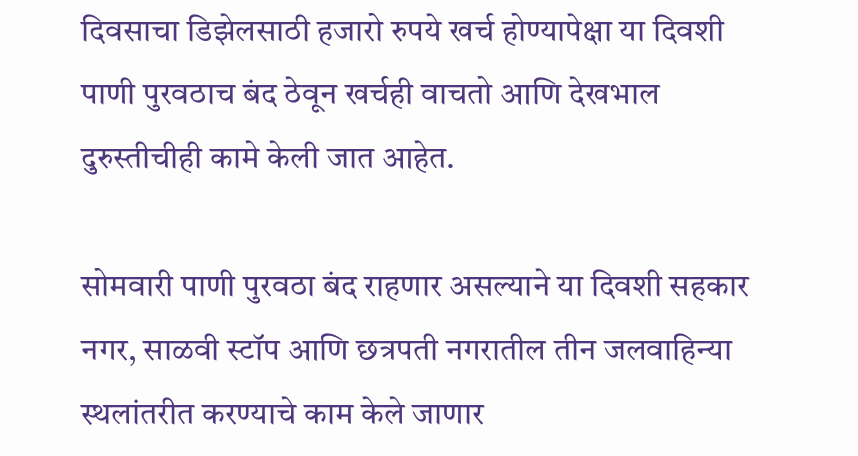दिवसाचा डिझेलसाठी हजारो रुपये खर्च होण्यापेक्षा या दिवशी पाणी पुरवठाच बंद ठेवून खर्चही वाचतो आणि देखभाल दुरुस्तीचीही कामे केली जात आहेत.

सोमवारी पाणी पुरवठा बंद राहणार असल्याने या दिवशी सहकार नगर, साळवी स्टॉप आणि छत्रपती नगरातील तीन जलवाहिन्या स्थलांतरीत करण्याचे काम केले जाणार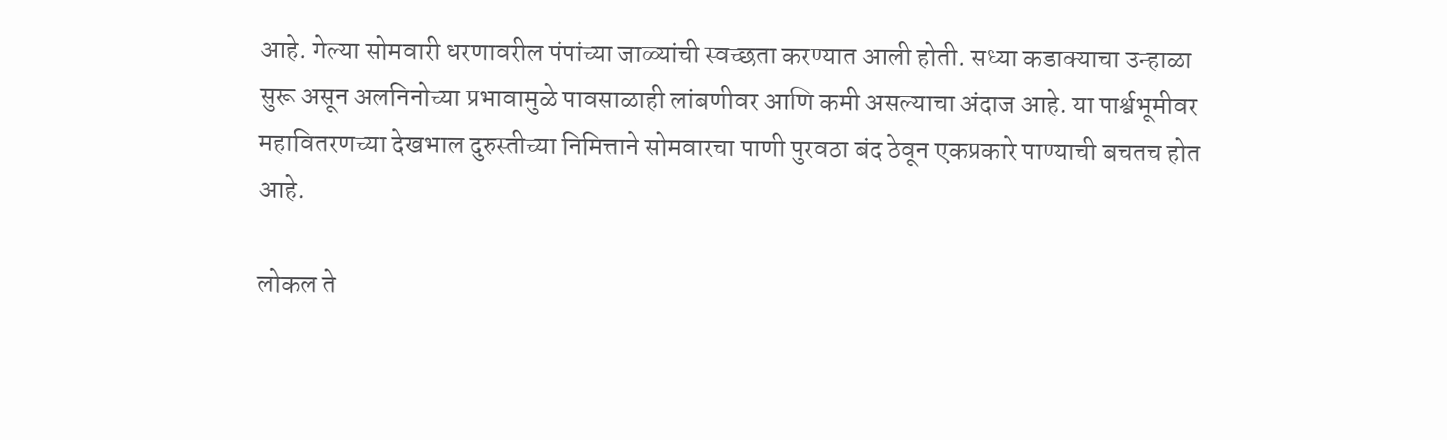आहे. गेल्या सोमवारी धरणावरील पंपांच्या जाळ्यांची स्वच्छता करण्यात आली होती. सध्या कडाक्याचा उन्हाळा सुरू असून अलनिनोच्या प्रभावामुळे पावसाळाही लांबणीवर आणि कमी असल्याचा अंदाज आहे. या पार्श्वभूमीवर महावितरणच्या देखभाल दुरुस्तीच्या निमित्ताने सोमवारचा पाणी पुरवठा बंद ठेवून एकप्रकारे पाण्याची बचतच होत आहे.

लोकल ते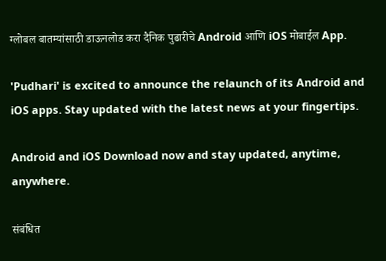ग्लोबल बातम्यांसाठी डाऊनलोड करा दैनिक पुढारीचे Android आणि iOS मोबाईल App.

'Pudhari' is excited to announce the relaunch of its Android and iOS apps. Stay updated with the latest news at your fingertips.

Android and iOS Download now and stay updated, anytime, anywhere.

संबंधित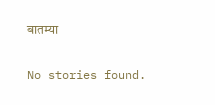बातम्या

No stories found.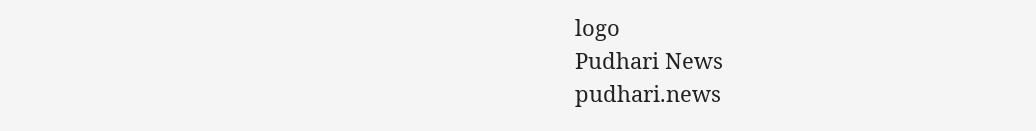logo
Pudhari News
pudhari.news